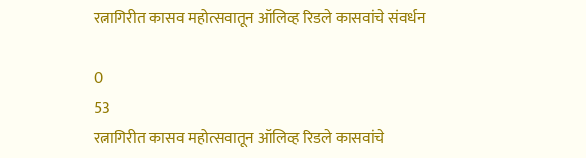रत्नागिरीत कासव महोत्सवातून ऑलिव्ह रिडले कासवांचे संवर्धन

0
53
रत्नागिरीत कासव महोत्सवातून ऑलिव्ह रिडले कासवांचे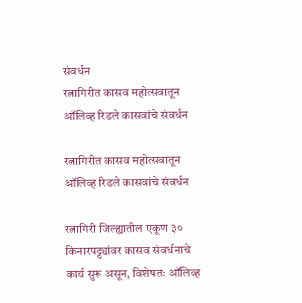संवर्धन
रत्नागिरीत कासव महोत्सवातून ऑलिव्ह रिडले कासवांचे संवर्धन

रत्नागिरीत कासव महोत्सवातून ऑलिव्ह रिडले कासवांचे संवर्धन

रत्नागिरी जिल्ह्यातील एकूण ३० किनारपट्ट्यांवर कासव संवर्धनाचे कार्य सुरू असून, विशेषतः ऑलिव्ह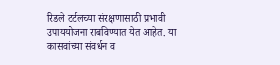रिडले टर्टलच्या संरक्षणासाठी प्रभावी उपाययोजना राबविण्यात येत आहेत. या कासवांच्या संवर्धन व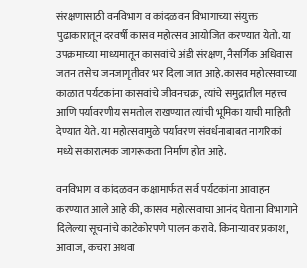संरक्षणासाठी वनविभाग व कांदळवन विभागाच्या संयुक्त पुढाकारातून दरवर्षी कासव महोत्सव आयोजित करण्यात येतो. या उपक्रमाच्या माध्यमातून कासवांचे अंडी संरक्षण, नैसर्गिक अधिवास जतन तसेच जनजागृतीवर भर दिला जात आहे.कासव महोत्सवाच्या काळात पर्यटकांना कासवांचे जीवनचक्र, त्यांचे समुद्रातील महत्त्व आणि पर्यावरणीय समतोल राखण्यात त्यांची भूमिका याची माहिती देण्यात येते. या महोत्सवामुळे पर्यावरण संवर्धनाबाबत नागरिकां मध्ये सकारात्मक जागरूकता निर्माण होत आहे.

वनविभाग व कांदळवन कक्षामार्फत सर्व पर्यटकांना आवाहन करण्यात आले आहे की, कासव महोत्सवाचा आनंद घेताना विभागाने दिलेल्या सूचनांचे काटेकोरपणे पालन करावे. किनाऱ्यावर प्रकाश, आवाज, कचरा अथवा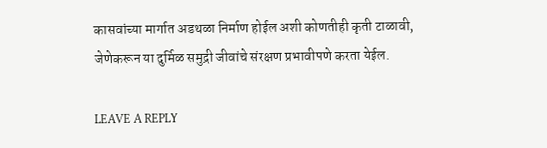कासवांच्या मार्गात अडथळा निर्माण होईल अशी कोणतीही कृती टाळावी, जेणेकरून या दुर्मिळ समुद्री जीवांचे संरक्षण प्रभावीपणे करता येईल.

LEAVE A REPLY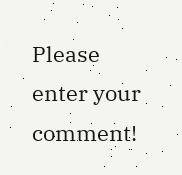Please enter your comment!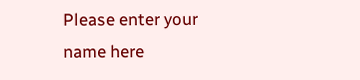Please enter your name here